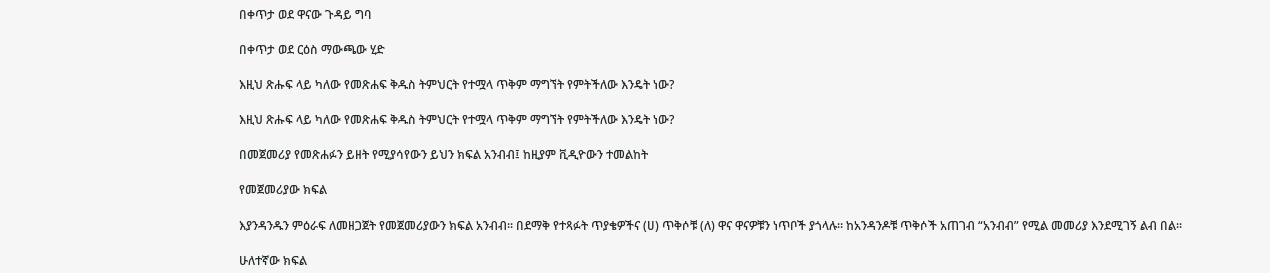በቀጥታ ወደ ዋናው ጉዳይ ግባ

በቀጥታ ወደ ርዕስ ማውጫው ሂድ

እዚህ ጽሑፍ ላይ ካለው የመጽሐፍ ቅዱስ ትምህርት የተሟላ ጥቅም ማግኘት የምትችለው እንዴት ነው?

እዚህ ጽሑፍ ላይ ካለው የመጽሐፍ ቅዱስ ትምህርት የተሟላ ጥቅም ማግኘት የምትችለው እንዴት ነው?

በመጀመሪያ የመጽሐፉን ይዘት የሚያሳየውን ይህን ክፍል አንብብ፤ ከዚያም ቪዲዮውን ተመልከት

የመጀመሪያው ክፍል

እያንዳንዱን ምዕራፍ ለመዘጋጀት የመጀመሪያውን ክፍል አንብብ። በደማቅ የተጻፉት ጥያቄዎችና (ሀ) ጥቅሶቹ (ለ) ዋና ዋናዎቹን ነጥቦች ያጎላሉ። ከአንዳንዶቹ ጥቅሶች አጠገብ “አንብብ” የሚል መመሪያ እንደሚገኝ ልብ በል።

ሁለተኛው ክፍል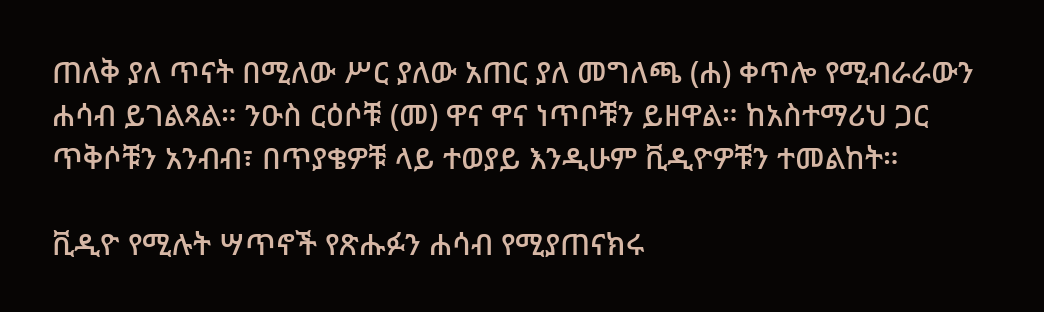ጠለቅ ያለ ጥናት በሚለው ሥር ያለው አጠር ያለ መግለጫ (ሐ) ቀጥሎ የሚብራራውን ሐሳብ ይገልጻል። ንዑስ ርዕሶቹ (መ) ዋና ዋና ነጥቦቹን ይዘዋል። ከአስተማሪህ ጋር ጥቅሶቹን አንብብ፣ በጥያቄዎቹ ላይ ተወያይ እንዲሁም ቪዲዮዎቹን ተመልከት።

ቪዲዮ የሚሉት ሣጥኖች የጽሑፉን ሐሳብ የሚያጠናክሩ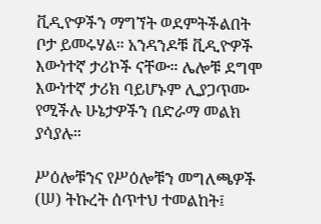ቪዲዮዎችን ማግኘት ወደምትችልበት ቦታ ይመሩሃል። አንዳንዶቹ ቪዲዮዎች እውነተኛ ታሪኮች ናቸው። ሌሎቹ ደግሞ እውነተኛ ታሪክ ባይሆኑም ሊያጋጥሙ የሚችሉ ሁኔታዎችን በድራማ መልክ ያሳያሉ።

ሥዕሎቹንና የሥዕሎቹን መግለጫዎች (ሠ) ትኩረት ሰጥተህ ተመልከት፤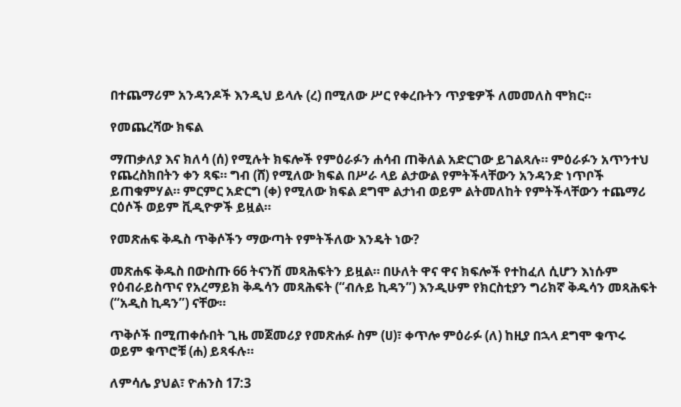በተጨማሪም አንዳንዶች እንዲህ ይላሉ (ረ) በሚለው ሥር የቀረቡትን ጥያቄዎች ለመመለስ ሞክር።

የመጨረሻው ክፍል

ማጠቃለያ እና ክለሳ (ሰ) የሚሉት ክፍሎች የምዕራፉን ሐሳብ ጠቅለል አድርገው ይገልጻሉ። ምዕራፉን አጥንተህ የጨረስክበትን ቀን ጻፍ። ግብ (ሸ) የሚለው ክፍል በሥራ ላይ ልታውል የምትችላቸውን አንዳንድ ነጥቦች ይጠቁምሃል። ምርምር አድርግ (ቀ) የሚለው ክፍል ደግሞ ልታነብ ወይም ልትመለከት የምትችላቸውን ተጨማሪ ርዕሶች ወይም ቪዲዮዎች ይዟል።

የመጽሐፍ ቅዱስ ጥቅሶችን ማውጣት የምትችለው እንዴት ነው?

መጽሐፍ ቅዱስ በውስጡ 66 ትናንሽ መጻሕፍትን ይዟል። በሁለት ዋና ዋና ክፍሎች የተከፈለ ሲሆን እነሱም የዕብራይስጥና የአረማይክ ቅዱሳን መጻሕፍት (“ብሉይ ኪዳን”) እንዲሁም የክርስቲያን ግሪክኛ ቅዱሳን መጻሕፍት (“አዲስ ኪዳን”) ናቸው።

ጥቅሶች በሚጠቀሱበት ጊዜ መጀመሪያ የመጽሐፉ ስም (ሀ)፣ ቀጥሎ ምዕራፉ (ለ) ከዚያ በኋላ ደግሞ ቁጥሩ ወይም ቁጥሮቹ (ሐ) ይጻፋሉ።

ለምሳሌ ያህል፣ ዮሐንስ 17:3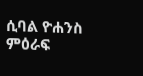ሲባል ዮሐንስ ምዕራፍ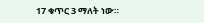17 ቁጥር 3 ማለት ነው።